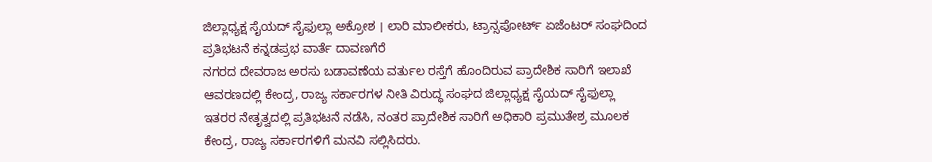ಜಿಲ್ಲಾಧ್ಯಕ್ಷ ಸೈಯದ್ ಸೈಫುಲ್ಲಾ ಅಕ್ರೋಶ । ಲಾರಿ ಮಾಲೀಕರು, ಟ್ರಾನ್ಸಪೋರ್ಟ್ ಏಜೆಂಟರ್ ಸಂಘದಿಂದ ಪ್ರತಿಭಟನೆ ಕನ್ನಡಪ್ರಭ ವಾರ್ತೆ ದಾವಣಗೆರೆ
ನಗರದ ದೇವರಾಜ ಅರಸು ಬಡಾವಣೆಯ ವರ್ತುಲ ರಸ್ತೆಗೆ ಹೊಂದಿರುವ ಪ್ರಾದೇಶಿಕ ಸಾರಿಗೆ ಇಲಾಖೆ ಆವರಣದಲ್ಲಿ ಕೇಂದ್ರ, ರಾಜ್ಯ ಸರ್ಕಾರಗಳ ನೀತಿ ವಿರುದ್ಧ ಸಂಘದ ಜಿಲ್ಲಾಧ್ಯಕ್ಷ ಸೈಯದ್ ಸೈಫುಲ್ಲಾ ಇತರರ ನೇತೃತ್ವದಲ್ಲಿ ಪ್ರತಿಭಟನೆ ನಡೆಸಿ, ನಂತರ ಪ್ರಾದೇಶಿಕ ಸಾರಿಗೆ ಅಧಿಕಾರಿ ಪ್ರಮುತೇಶ್ರ ಮೂಲಕ ಕೇಂದ್ರ, ರಾಜ್ಯ ಸರ್ಕಾರಗಳಿಗೆ ಮನವಿ ಸಲ್ಲಿಸಿದರು.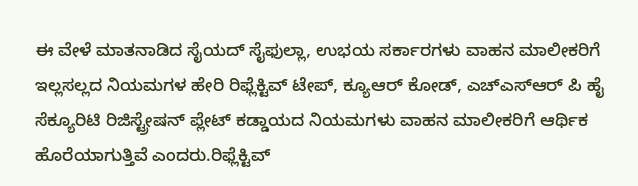ಈ ವೇಳೆ ಮಾತನಾಡಿದ ಸೈಯದ್ ಸೈಫುಲ್ಲಾ, ಉಭಯ ಸರ್ಕಾರಗಳು ವಾಹನ ಮಾಲೀಕರಿಗೆ ಇಲ್ಲಸಲ್ಲದ ನಿಯಮಗಳ ಹೇರಿ ರಿಫ್ಲೆಕ್ಟಿವ್ ಟೇಪ್, ಕ್ಯೂಆರ್ ಕೋಡ್, ಎಚ್ಎಸ್ಆರ್ ಪಿ ಹೈ ಸೆಕ್ಯೂರಿಟಿ ರಿಜಿಸ್ಟ್ರೇಷನ್ ಪ್ಲೇಟ್ ಕಡ್ಡಾಯದ ನಿಯಮಗಳು ವಾಹನ ಮಾಲೀಕರಿಗೆ ಆರ್ಥಿಕ ಹೊರೆಯಾಗುತ್ತಿವೆ ಎಂದರು.ರಿಫ್ಲೆಕ್ಟಿವ್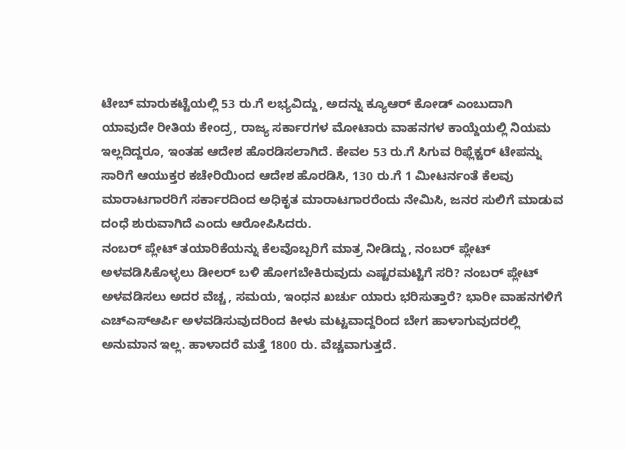ಟೇಬ್ ಮಾರುಕಟ್ಟೆಯಲ್ಲಿ 53 ರು.ಗೆ ಲಭ್ಯವಿದ್ದು, ಅದನ್ನು ಕ್ಯೂಆರ್ ಕೋಡ್ ಎಂಬುದಾಗಿ ಯಾವುದೇ ರೀತಿಯ ಕೇಂದ್ರ, ರಾಜ್ಯ ಸರ್ಕಾರಗಳ ಮೋಟಾರು ವಾಹನಗಳ ಕಾಯ್ದೆಯಲ್ಲಿ ನಿಯಮ ಇಲ್ಲದಿದ್ದರೂ, ಇಂತಹ ಆದೇಶ ಹೊರಡಿಸಲಾಗಿದೆ. ಕೇವಲ 53 ರು.ಗೆ ಸಿಗುವ ರಿಫ್ಲೆಕ್ಟರ್ ಟೇಪನ್ನು ಸಾರಿಗೆ ಆಯುಕ್ತರ ಕಚೇರಿಯಿಂದ ಆದೇಶ ಹೊರಡಿಸಿ, 130 ರು.ಗೆ 1 ಮೀಟರ್ನಂತೆ ಕೆಲವು ಮಾರಾಟಗಾರರಿಗೆ ಸರ್ಕಾರದಿಂದ ಅಧಿಕೃತ ಮಾರಾಟಗಾರರೆಂದು ನೇಮಿಸಿ, ಜನರ ಸುಲಿಗೆ ಮಾಡುವ ದಂಧೆ ಶುರುವಾಗಿದೆ ಎಂದು ಆರೋಪಿಸಿದರು.
ನಂಬರ್ ಪ್ಲೇಟ್ ತಯಾರಿಕೆಯನ್ನು ಕೆಲವೊಬ್ಬರಿಗೆ ಮಾತ್ರ ನೀಡಿದ್ದು, ನಂಬರ್ ಪ್ಲೇಟ್ ಅಳವಡಿಸಿಕೊಳ್ಳಲು ಡೀಲರ್ ಬಳಿ ಹೋಗಬೇಕಿರುವುದು ಎಷ್ಟರಮಟ್ಟಿಗೆ ಸರಿ? ನಂಬರ್ ಪ್ಲೇಟ್ ಅಳವಡಿಸಲು ಅದರ ವೆಚ್ಚ, ಸಮಯ, ಇಂಧನ ಖರ್ಚು ಯಾರು ಭರಿಸುತ್ತಾರೆ? ಭಾರೀ ವಾಹನಗಳಿಗೆ ಎಚ್ಎಸ್ಆರ್ಪಿ ಅಳವಡಿಸುವುದರಿಂದ ಕೀಳು ಮಟ್ಟವಾದ್ದರಿಂದ ಬೇಗ ಹಾಳಾಗುವುದರಲ್ಲಿ ಅನುಮಾನ ಇಲ್ಲ. ಹಾಳಾದರೆ ಮತ್ತೆ 1800 ರು. ವೆಚ್ಚವಾಗುತ್ತದೆ.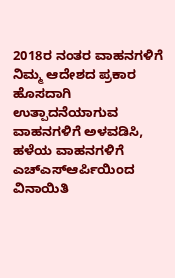2018ರ ನಂತರ ವಾಹನಗಳಿಗೆ ನಿಮ್ಮ ಆದೇಶದ ಪ್ರಕಾರ ಹೊಸದಾಗಿ ಉತ್ಪಾದನೆಯಾಗುವ ವಾಹನಗಳಿಗೆ ಅಳವಡಿಸಿ, ಹಳೆಯ ವಾಹನಗಳಿಗೆ ಎಚ್ಎಸ್ಆರ್ಪಿಯಿಂದ ವಿನಾಯಿತಿ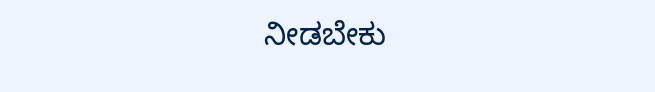ನೀಡಬೇಕು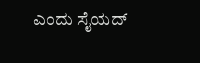ಎಂದು ಸೈಯದ್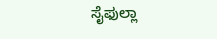ಸೈಫುಲ್ಲಾ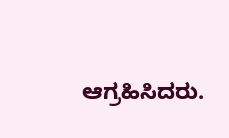ಆಗ್ರಹಿಸಿದರು.